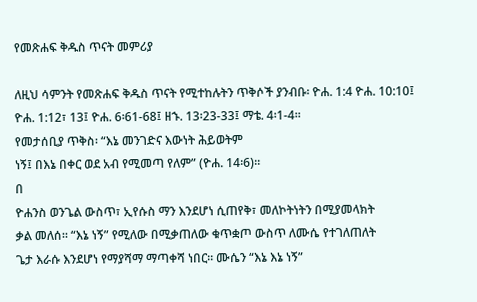የመጽሐፍ ቅዱስ ጥናት መምሪያ

ለዚህ ሳምንት የመጽሐፍ ቅዱስ ጥናት የሚተከሉትን ጥቅሶች ያንብቡ፡ ዮሐ. 1:4 ዮሐ. 10:10፤ ዮሐ. 1:12፣ 13፤ ዮሐ. 6፡61-68፤ ዘኁ. 13፡23-33፤ ማቴ. 4፡1-4።
የመታሰቢያ ጥቅስ፡ “እኔ መንገድና እውነት ሕይወትም
ነኝ፤ በእኔ በቀር ወደ አብ የሚመጣ የለም” (ዮሐ. 14፡6)።
በ
ዮሐንስ ወንጌል ውስጥ፣ ኢየሱስ ማን እንደሆነ ሲጠየቅ፣ መለኮትነትን በሚያመላክት
ቃል መለሰ። “እኔ ነኝ” የሚለው በሚቃጠለው ቁጥቋጦ ውስጥ ለሙሴ የተገለጠለት
ጌታ እራሱ እንደሆነ የማያሻማ ማጣቀሻ ነበር። ሙሴን “እኔ እኔ ነኝ”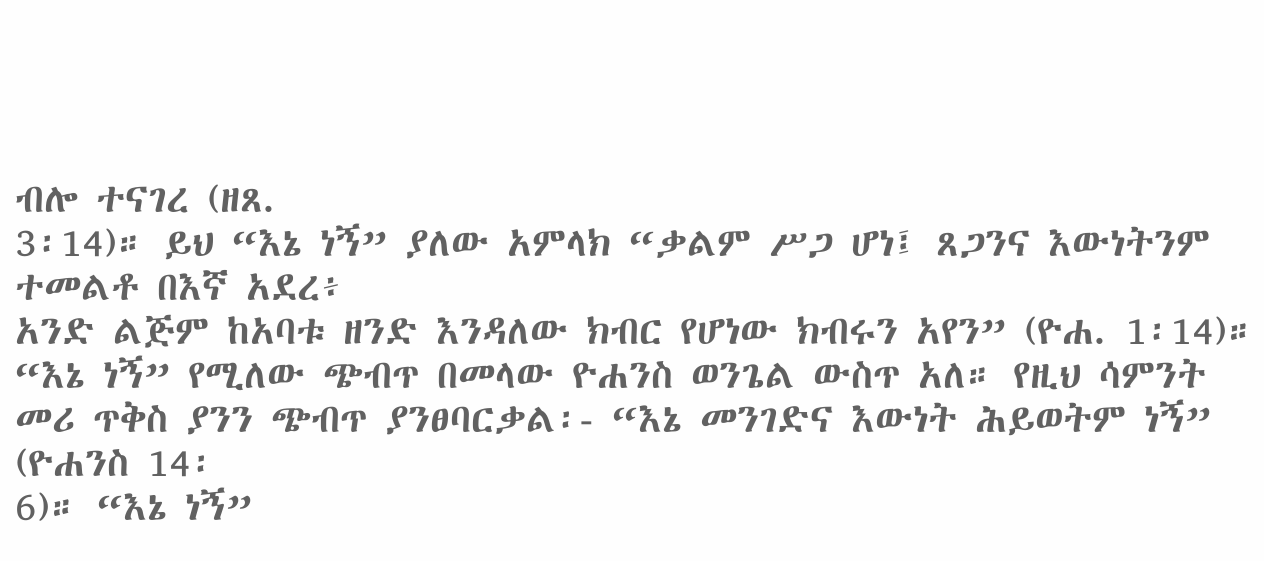ብሎ ተናገረ (ዘጸ.
3፡14)። ይህ “እኔ ነኝ” ያለው አምላክ “ቃልም ሥጋ ሆነ፤ ጸጋንና እውነትንም ተመልቶ በእኛ አደረ፥
አንድ ልጅም ከአባቱ ዘንድ እንዳለው ክብር የሆነው ክብሩን አየን” (ዮሐ. 1፡14)።
“እኔ ነኝ” የሚለው ጭብጥ በመላው ዮሐንስ ወንጌል ውስጥ አለ። የዚህ ሳምንት
መሪ ጥቅስ ያንን ጭብጥ ያንፀባርቃል፡- “እኔ መንገድና እውነት ሕይወትም ነኝ” (ዮሐንስ 14፡
6)። “እኔ ነኝ”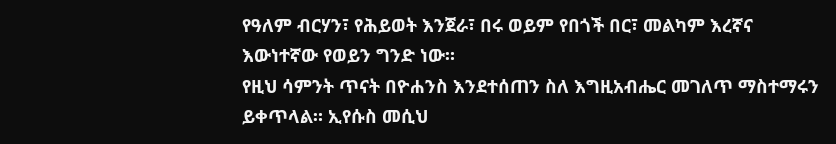የዓለም ብርሃን፣ የሕይወት እንጀራ፣ በሩ ወይም የበጎች በር፣ መልካም እረኛና
እውነተኛው የወይን ግንድ ነው።
የዚህ ሳምንት ጥናት በዮሐንስ እንደተሰጠን ስለ እግዚአብሔር መገለጥ ማስተማሩን
ይቀጥላል። ኢየሱስ መሲህ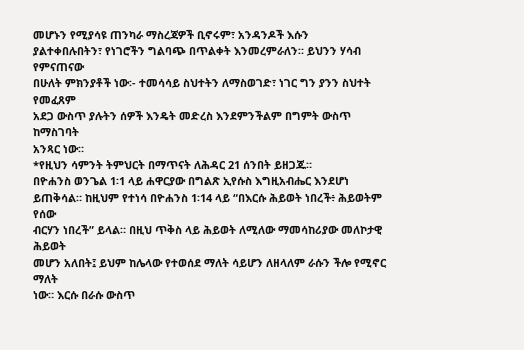መሆኑን የሚያሳዩ ጠንካራ ማስረጃዎች ቢኖሩም፣ አንዳንዶች እሱን
ያልተቀበሉበትን፣ የነገሮችን ግልባጭ በጥልቀት እንመረምራለን። ይህንን ሃሳብ የምናጠናው
በሁለት ምክንያቶች ነው፡- ተመሳሳይ ስህተትን ለማስወገድ፣ ነገር ግን ያንን ስህተት የመፈጸም
አደጋ ውስጥ ያሉትን ሰዎች እንዴት መድረስ እንደምንችልም በግምት ውስጥ ከማስገባት
አንጻር ነው።
*የዚህን ሳምንት ትምህርት በማጥናት ለሕዳር 21 ሰንበት ይዘጋጁ።
በዮሐንስ ወንጌል 1፡1 ላይ ሐዋርያው በግልጽ ኢየሱስ እግዚአብሔር እንደሆነ
ይጠቅሳል። ከዚህም የተነሳ በዮሐንስ 1፡14 ላይ “በእርሱ ሕይወት ነበረች፥ ሕይወትም የሰው
ብርሃን ነበረች” ይላል። በዚህ ጥቅስ ላይ ሕይወት ለሚለው ማመሳከሪያው መለኮታዊ ሕይወት
መሆን አለበት፤ ይህም ከሌላው የተወሰደ ማለት ሳይሆን ለዘላለም ራሱን ችሎ የሚኖር ማለት
ነው። እርሱ በራሱ ውስጥ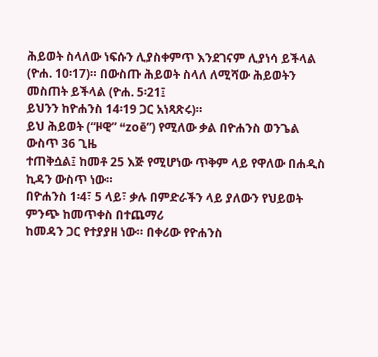ሕይወት ስላለው ነፍሱን ሊያስቀምጥ እንደገናም ሊያነሳ ይችላል
(ዮሐ. 10፡17)። በውስጡ ሕይወት ስላለ ለሚሻው ሕይወትን መስጠት ይችላል (ዮሐ. 5፡21፤
ይህንን ከዮሐንስ 14፡19 ጋር አነጻጽሩ)።
ይህ ሕይወት (“ዞዊ” “zoē”) የሚለው ቃል በዮሐንስ ወንጌል ውስጥ 36 ጊዜ
ተጠቅሷል፤ ከመቶ 25 እጅ የሚሆነው ጥቅም ላይ የዋለው በሐዲስ ኪዳን ውስጥ ነው።
በዮሐንስ 1፡4፣ 5 ላይ፣ ቃሉ በምድራችን ላይ ያለውን የህይወት ምንጭ ከመጥቀስ በተጨማሪ
ከመዳን ጋር የተያያዘ ነው። በቀሪው የዮሐንስ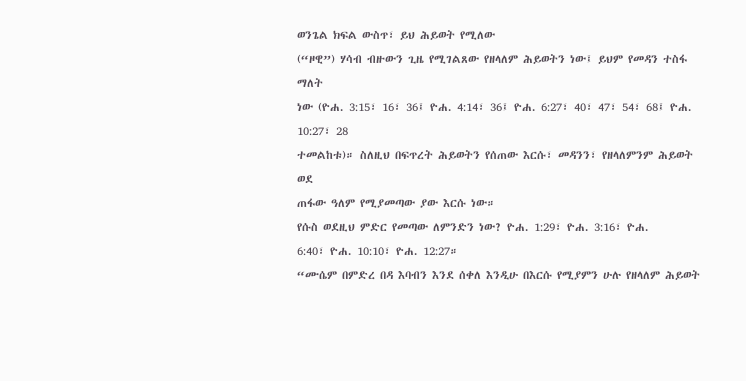ወንጌል ክፍል ውስጥ፣ ይህ ሕይወት የሚለው
(“ዞዊ”) ሃሳብ ብዙውን ጊዜ የሚገልጸው የዘላለም ሕይወትን ነው፤ ይህም የመዳን ተስፋ ማለት
ነው (ዮሐ. 3:15፣ 16፣ 36፤ ዮሐ. 4:14፣ 36፤ ዮሐ. 6:27፣ 40፣ 47፣ 54፣ 68፤ ዮሐ. 10:27፣ 28
ተመልከቱ)። ስለዚህ በፍጥረት ሕይወትን የሰጠው እርሱ፣ መዳንን፣ የዘላለምንም ሕይወት ወደ
ጠፋው ዓለም የሚያመጣው ያው እርሱ ነው።
የሱስ ወደዚህ ምድር የመጣው ለምንድን ነው? ዮሐ. 1:29፣ ዮሐ. 3:16፣ ዮሐ.
6:40፣ ዮሐ. 10:10፣ ዮሐ. 12:27።
“ሙሴም በምድረ በዳ እባብን እንደ ሰቀለ እንዲሁ በእርሱ የሚያምን ሁሉ የዘላለም ሕይወት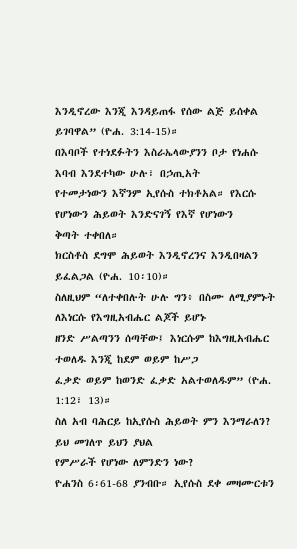እንዲኖረው እንጂ እንዳይጠፋ የሰው ልጅ ይሰቀል ይገባዋል” (ዮሐ. 3:14-15)።
በእባቦች የተነደፉትን እስራኤላውያንን ቦታ የነሐሱ እባብ እንደተካው ሁሉ፣ በኃጢአት
የተመታነውን እኛንም ኢየሱስ ተክቶአል። የእርሱ የሆነውን ሕይወት እንድናገኝ የእኛ የሆነውን
ቅጣት ተቀበለ።
ክርስቶስ ደግሞ ሕይወት እንዲኖረንና እንዲበዛልን ይፈልጋል (ዮሐ. 10፡10)።
ስለዚህም “ለተቀበሉት ሁሉ ግን፥ በስሙ ለሚያምኑት ለእነርሱ የእግዚአብሔር ልጆች ይሆኑ
ዘንድ ሥልጣንን ሰጣቸው፤ እነርሱም ከእግዚአብሔር ተወለዱ እንጂ ከደም ወይም ከሥጋ
ፈቃድ ወይም ከወንድ ፈቃድ አልተወለዱም” (ዮሐ. 1:12፣ 13)።
ስለ አብ ባሕርይ ከኢየሱስ ሕይወት ምን እንማራለን? ይህ መገለጥ ይህን ያህል
የምሥራች የሆነው ለምንድን ነው?
ዮሐንስ 6፡61-68 ያንብቡ። ኢየሱስ ደቀ መዛሙርቱን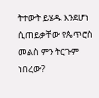ትተውት ይሄዱ እንደሆነ ሲጠይቃቸው የጴጥሮስ መልስ ምን ትርጉም ነበረው?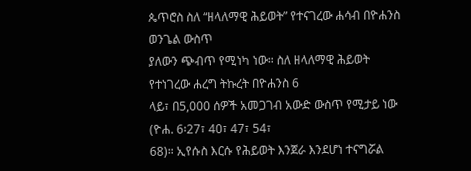ጴጥሮስ ስለ “ዘላለማዊ ሕይወት” የተናገረው ሐሳብ በዮሐንስ ወንጌል ውስጥ
ያለውን ጭብጥ የሚነካ ነው። ስለ ዘላለማዊ ሕይወት የተነገረው ሐረግ ትኩረት በዮሐንስ 6
ላይ፣ በ5,000 ሰዎች አመጋገብ አውድ ውስጥ የሚታይ ነው (ዮሐ. 6፡27፣ 40፣ 47፣ 54፣
68)። ኢየሱስ እርሱ የሕይወት እንጀራ እንደሆነ ተናግሯል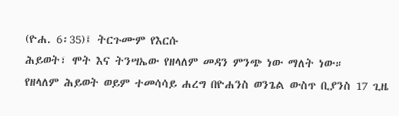(ዮሐ. 6፡35)፤ ትርጉሙም የእርሱ
ሕይወት፣ ሞት እና ትንሣኤው የዘላለም መዳን ምንጭ ነው ማለት ነው።
የዘላለም ሕይወት ወይም ተመሳሳይ ሐረግ በዮሐንስ ወንጌል ውስጥ ቢያንስ 17 ጊዜ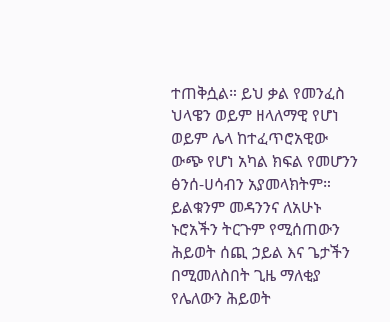ተጠቅሷል። ይህ ቃል የመንፈስ ህላዌን ወይም ዘላለማዊ የሆነ ወይም ሌላ ከተፈጥሮአዊው
ውጭ የሆነ አካል ክፍል የመሆንን ፅንሰ-ሀሳብን አያመላክትም። ይልቁንም መዳንንና ለአሁኑ
ኑሮአችን ትርጉም የሚሰጠውን ሕይወት ሰጪ ኃይል እና ጌታችን በሚመለስበት ጊዜ ማለቂያ
የሌለውን ሕይወት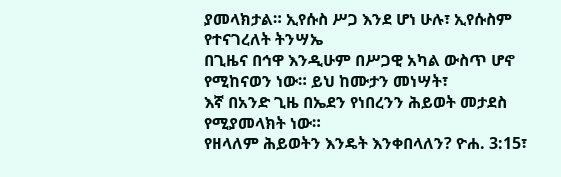ያመላክታል። ኢየሱስ ሥጋ እንደ ሆነ ሁሉ፣ ኢየሱስም የተናገረለት ትንሣኤ
በጊዜና በኅዋ እንዲሁም በሥጋዊ አካል ውስጥ ሆኖ የሚከናወን ነው። ይህ ከሙታን መነሣት፣
እኛ በአንድ ጊዜ በኤደን የነበረንን ሕይወት መታደስ የሚያመላክት ነው።
የዘላለም ሕይወትን እንዴት እንቀበላለን? ዮሐ. 3:15፣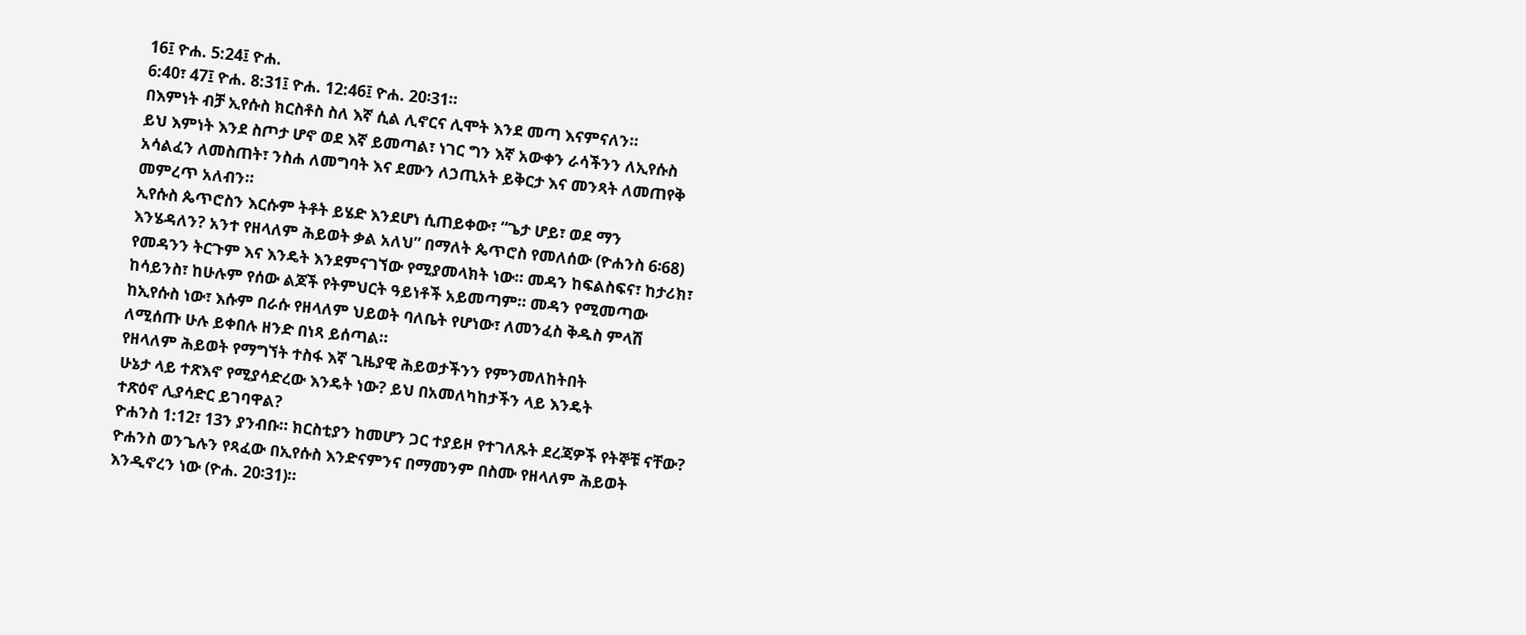16፤ ዮሐ. 5:24፤ ዮሐ.
6:40፣ 47፤ ዮሐ. 8:31፤ ዮሐ. 12:46፤ ዮሐ. 20፡31።
በእምነት ብቻ ኢየሱስ ክርስቶስ ስለ እኛ ሲል ሊኖርና ሊሞት እንደ መጣ እናምናለን።
ይህ እምነት እንደ ስጦታ ሆኖ ወደ እኛ ይመጣል፣ ነገር ግን እኛ አውቀን ራሳችንን ለኢየሱስ
አሳልፈን ለመስጠት፣ ንስሐ ለመግባት እና ደሙን ለኃጢአት ይቅርታ እና መንጻት ለመጠየቅ
መምረጥ አለብን።
ኢየሱስ ጴጥሮስን እርሱም ትቶት ይሄድ እንደሆነ ሲጠይቀው፣ “ጌታ ሆይ፣ ወደ ማን
እንሄዳለን? አንተ የዘላለም ሕይወት ቃል አለህ” በማለት ጴጥሮስ የመለሰው (ዮሐንስ 6፡68)
የመዳንን ትርጉም እና እንዴት እንደምናገኘው የሚያመላክት ነው። መዳን ከፍልስፍና፣ ከታሪክ፣
ከሳይንስ፣ ከሁሉም የሰው ልጆች የትምህርት ዓይነቶች አይመጣም። መዳን የሚመጣው
ከኢየሱስ ነው፣ እሱም በራሱ የዘላለም ህይወት ባለቤት የሆነው፣ ለመንፈስ ቅዱስ ምላሽ
ለሚሰጡ ሁሉ ይቀበሉ ዘንድ በነጻ ይሰጣል።
የዘላለም ሕይወት የማግኘት ተስፋ እኛ ጊዜያዊ ሕይወታችንን የምንመለከትበት
ሁኔታ ላይ ተጽእኖ የሚያሳድረው እንዴት ነው? ይህ በአመለካከታችን ላይ እንዴት
ተጽዕኖ ሊያሳድር ይገባዋል?
ዮሐንስ 1:12፣ 13ን ያንብቡ። ክርስቲያን ከመሆን ጋር ተያይዞ የተገለጹት ደረጃዎች የትኞቹ ናቸው?
ዮሐንስ ወንጌሉን የጻፈው በኢየሱስ እንድናምንና በማመንም በስሙ የዘላለም ሕይወት
እንዲኖረን ነው (ዮሐ. 20፡31)።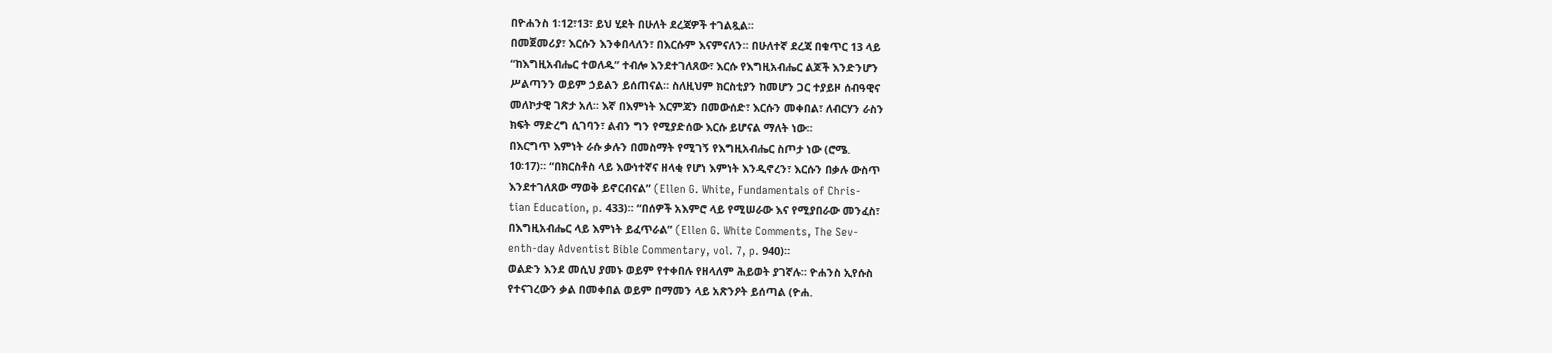በዮሐንስ 1፡12፣13፣ ይህ ሂደት በሁለት ደረጃዎች ተገልጿል።
በመጀመሪያ፣ እርሱን እንቀበላለን፣ በእርሱም እናምናለን። በሁለተኛ ደረጃ በቁጥር 13 ላይ
“ከእግዚአብሔር ተወለዱ” ተብሎ እንደተገለጸው፣ እርሱ የእግዚአብሔር ልጆች እንድንሆን
ሥልጣንን ወይም ኃይልን ይሰጠናል። ስለዚህም ክርስቲያን ከመሆን ጋር ተያይዞ ሰብዓዊና
መለኮታዊ ገጽታ አለ። እኛ በእምነት እርምጃን በመውሰድ፣ እርሱን መቀበል፣ ለብርሃን ራስን
ክፍት ማድረግ ሲገባን፣ ልብን ግን የሚያድሰው እርሱ ይሆናል ማለት ነው።
በእርግጥ እምነት ራሱ ቃሉን በመስማት የሚገኝ የእግዚአብሔር ስጦታ ነው (ሮሜ.
10፡17)። “በክርስቶስ ላይ እውነተኛና ዘላቂ የሆነ እምነት እንዲኖረን፣ እርሱን በቃሉ ውስጥ
እንደተገለጸው ማወቅ ይኖርብናል” (Ellen G. White, Fundamentals of Chris-
tian Education, p. 433)። “በሰዎች አእምሮ ላይ የሚሠራው እና የሚያበራው መንፈስ፣
በእግዚአብሔር ላይ እምነት ይፈጥራል” (Ellen G. White Comments, The Sev-
enth-day Adventist Bible Commentary, vol. 7, p. 940)።
ወልድን እንደ መሲህ ያመኑ ወይም የተቀበሉ የዘላለም ሕይወት ያገኛሉ። ዮሐንስ ኢየሱስ
የተናገረውን ቃል በመቀበል ወይም በማመን ላይ አጽንዖት ይሰጣል (ዮሐ.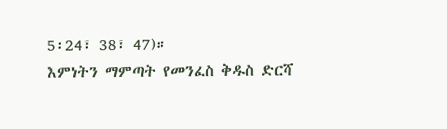5፡24፣ 38፣ 47)።
እምነትን ማምጣት የመንፈስ ቅዱስ ድርሻ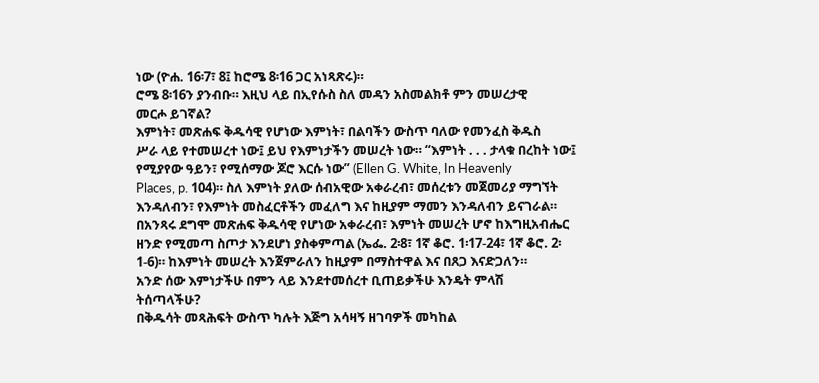ነው (ዮሐ. 16፡7፣ 8፤ ከሮሜ 8፡16 ጋር አነጻጽሩ)።
ሮሜ 8፡16ን ያንብቡ። እዚህ ላይ በኢየሱስ ስለ መዳን አስመልክቶ ምን መሠረታዊ
መርሖ ይገኛል?
እምነት፣ መጽሐፍ ቅዱሳዊ የሆነው እምነት፣ በልባችን ውስጥ ባለው የመንፈስ ቅዱስ
ሥራ ላይ የተመሠረተ ነው፤ ይህ የእምነታችን መሠረት ነው። “እምነት . . . ታላቁ በረከት ነው፤
የሚያየው ዓይን፣ የሚሰማው ጆሮ እርሱ ነው” (Ellen G. White, In Heavenly
Places, p. 104)። ስለ እምነት ያለው ሰብአዊው አቀራረብ፣ መሰረቱን መጀመሪያ ማግኘት
እንዳለብን፣ የእምነት መስፈርቶችን መፈለግ እና ከዚያም ማመን እንዳለብን ይናገራል።
በአንጻሩ ደግሞ መጽሐፍ ቅዱሳዊ የሆነው አቀራረብ፣ እምነት መሠረት ሆኖ ከእግዚአብሔር
ዘንድ የሚመጣ ስጦታ እንደሆነ ያስቀምጣል (ኤፌ. 2፡8፣ 1ኛ ቆሮ. 1፡17-24፣ 1ኛ ቆሮ. 2፡
1-6)። ከእምነት መሠረት እንጀምራለን ከዚያም በማስተዋል እና በጸጋ እናድጋለን።
አንድ ሰው እምነታችሁ በምን ላይ እንደተመሰረተ ቢጠይቃችሁ እንዴት ምላሽ
ትሰጣላችሁ?
በቅዱሳት መጻሕፍት ውስጥ ካሉት እጅግ አሳዛኝ ዘገባዎች መካከል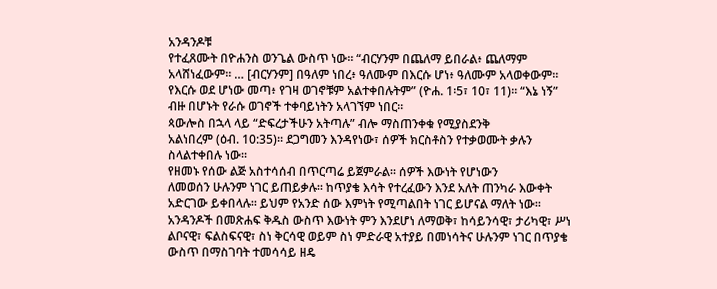አንዳንዶቹ
የተፈጸሙት በዮሐንስ ወንጌል ውስጥ ነው። “ብርሃንም በጨለማ ይበራል፥ ጨለማም
አላሸነፈውም። … [ብርሃንም] በዓለም ነበረ፥ ዓለሙም በእርሱ ሆነ፥ ዓለሙም አላወቀውም።
የእርሱ ወደ ሆነው መጣ፥ የገዛ ወገኖቹም አልተቀበሉትም” (ዮሐ. 1፡5፣ 10፣ 11)። “እኔ ነኝ”
ብዙ በሆኑት የራሱ ወገኖች ተቀባይነትን አላገኘም ነበር።
ጳውሎስ በኋላ ላይ “ድፍረታችሁን አትጣሉ” ብሎ ማስጠንቀቁ የሚያስደንቅ
አልነበረም (ዕብ. 10:35)። ደጋግመን እንዳየነው፣ ሰዎች ክርስቶስን የተቃወሙት ቃሉን
ስላልተቀበሉ ነው።
የዘመኑ የሰው ልጅ አስተሳሰብ በጥርጣሬ ይጀምራል። ሰዎች እውነት የሆነውን
ለመወሰን ሁሉንም ነገር ይጠይቃሉ። ከጥያቄ እሳት የተረፈውን እንደ አለት ጠንካራ እውቀት
አድርገው ይቀበላሉ። ይህም የአንድ ሰው እምነት የሚጣልበት ነገር ይሆናል ማለት ነው።
አንዳንዶች በመጽሐፍ ቅዱስ ውስጥ እውነት ምን እንደሆነ ለማወቅ፣ ከሳይንሳዊ፣ ታሪካዊ፣ ሥነ
ልቦናዊ፣ ፍልስፍናዊ፣ ስነ ቅርሳዊ ወይም ስነ ምድራዊ አተያይ በመነሳትና ሁሉንም ነገር በጥያቄ
ውስጥ በማስገባት ተመሳሳይ ዘዴ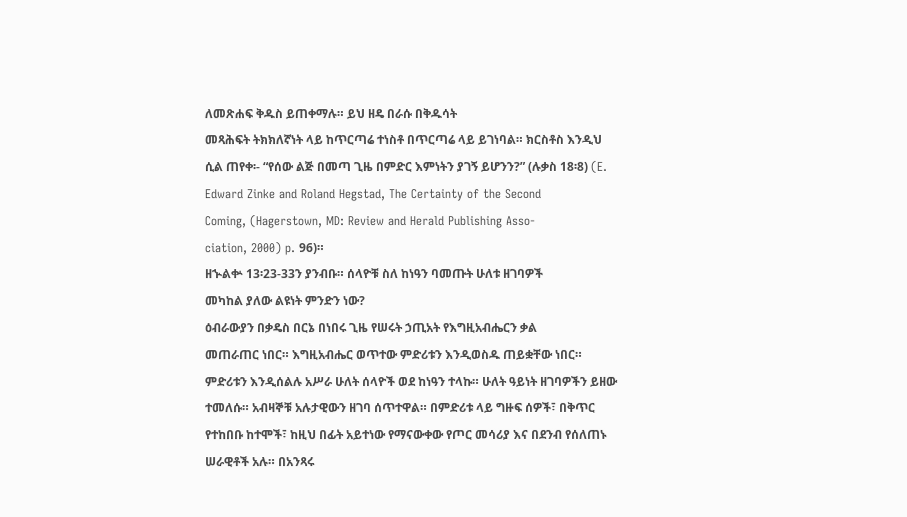ለመጽሐፍ ቅዱስ ይጠቀማሉ። ይህ ዘዴ በራሱ በቅዱሳት
መጻሕፍት ትክክለኛነት ላይ ከጥርጣሬ ተነስቶ በጥርጣሬ ላይ ይገነባል። ክርስቶስ እንዲህ
ሲል ጠየቀ፡- “የሰው ልጅ በመጣ ጊዜ በምድር እምነትን ያገኝ ይሆንን?” (ሉቃስ 18፡8) (E.
Edward Zinke and Roland Hegstad, The Certainty of the Second
Coming, (Hagerstown, MD: Review and Herald Publishing Asso-
ciation, 2000) p. 96)።
ዘኍልቍ 13፡23-33ን ያንብቡ። ሰላዮቹ ስለ ከነዓን ባመጡት ሁለቱ ዘገባዎች
መካከል ያለው ልዩነት ምንድን ነው?
ዕብራውያን በቃዴስ በርኔ በነበሩ ጊዜ የሠሩት ኃጢአት የእግዚአብሔርን ቃል
መጠራጠር ነበር። እግዚአብሔር ወጥተው ምድሪቱን እንዲወስዱ ጠይቋቸው ነበር።
ምድሪቱን እንዲሰልሉ አሥራ ሁለት ሰላዮች ወደ ከነዓን ተላኩ። ሁለት ዓይነት ዘገባዎችን ይዘው
ተመለሱ። አብዛኞቹ አሉታዊውን ዘገባ ሰጥተዋል። በምድሪቱ ላይ ግዙፍ ሰዎች፣ በቅጥር
የተከበቡ ከተሞች፣ ከዚህ በፊት አይተነው የማናውቀው የጦር መሳሪያ እና በደንብ የሰለጠኑ
ሠራዊቶች አሉ። በአንጻሩ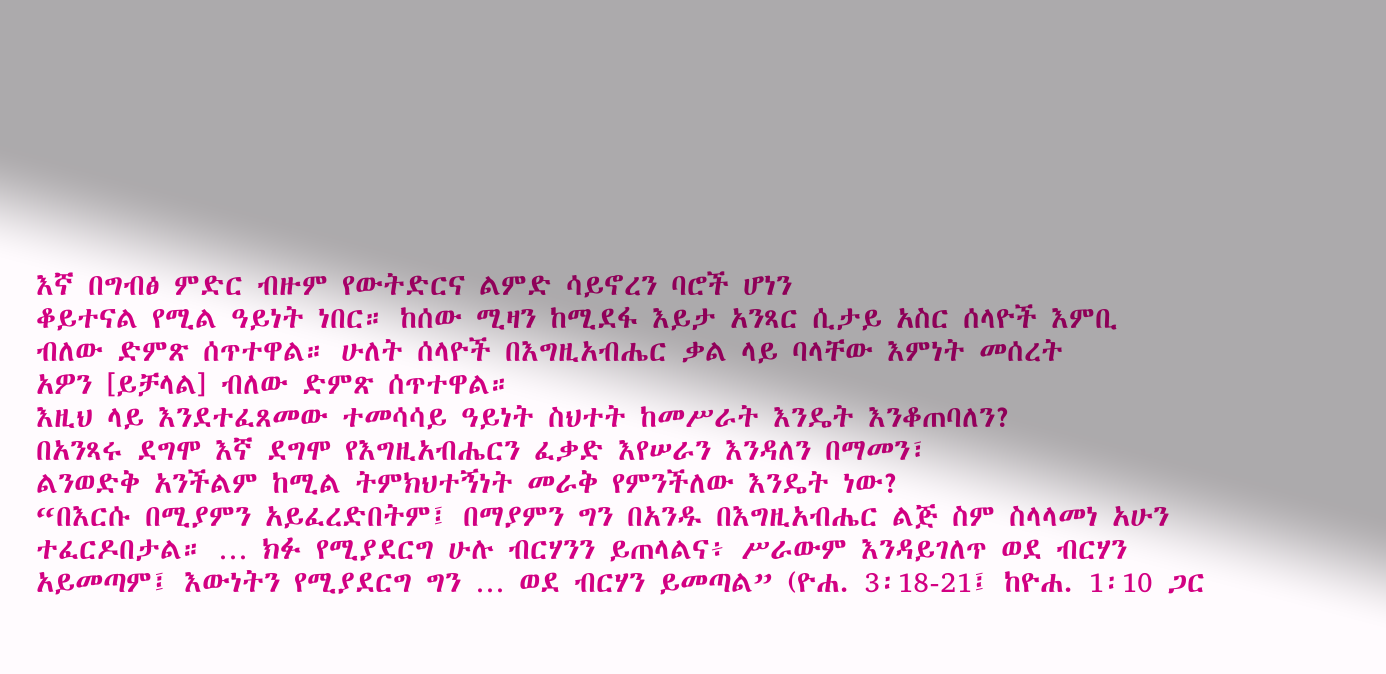እኛ በግብፅ ምድር ብዙም የውትድርና ልምድ ሳይኖረን ባሮች ሆነን
ቆይተናል የሚል ዓይነት ነበር። ከሰው ሚዛን ከሚደፋ እይታ አንጻር ሲታይ አስር ሰላዮች እምቢ
ብለው ድምጽ ሰጥተዋል። ሁለት ሰላዮች በእግዚአብሔር ቃል ላይ ባላቸው እምነት መሰረት
አዎን [ይቻላል] ብለው ድምጽ ሰጥተዋል።
እዚህ ላይ እንደተፈጸመው ተመሳሳይ ዓይነት ስህተት ከመሥራት እንዴት እንቆጠባለን?
በአንጻሩ ደግሞ እኛ ደግሞ የእግዚአብሔርን ፈቃድ እየሠራን እንዳለን በማመን፣
ልንወድቅ አንችልም ከሚል ትምክህተኝነት መራቅ የምንችለው እንዴት ነው?
“በእርሱ በሚያምን አይፈረድበትም፤ በማያምን ግን በአንዱ በእግዚአብሔር ልጅ ስም ስላላመነ አሁን ተፈርዶበታል። … ክፉ የሚያደርግ ሁሉ ብርሃንን ይጠላልና፥ ሥራውም እንዳይገለጥ ወደ ብርሃን አይመጣም፤ እውነትን የሚያደርግ ግን … ወደ ብርሃን ይመጣል” (ዮሐ. 3፡18-21፤ ከዮሐ. 1፡10 ጋር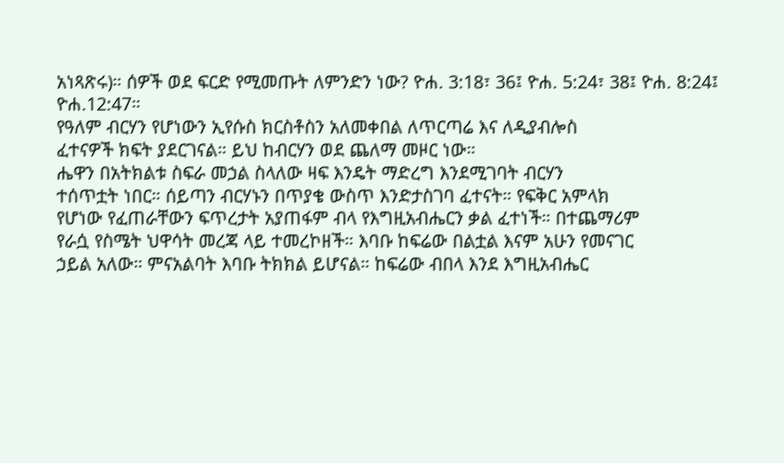አነጻጽሩ)። ሰዎች ወደ ፍርድ የሚመጡት ለምንድን ነው? ዮሐ. 3:18፣ 36፤ ዮሐ. 5:24፣ 38፤ ዮሐ. 8:24፤ ዮሐ.12:47።
የዓለም ብርሃን የሆነውን ኢየሱስ ክርስቶስን አለመቀበል ለጥርጣሬ እና ለዲያብሎስ
ፈተናዎች ክፍት ያደርገናል። ይህ ከብርሃን ወደ ጨለማ መዞር ነው።
ሔዋን በአትክልቱ ስፍራ መኃል ስላለው ዛፍ እንዴት ማድረግ እንደሚገባት ብርሃን
ተሰጥቷት ነበር። ሰይጣን ብርሃኑን በጥያቄ ውስጥ እንድታስገባ ፈተናት። የፍቅር አምላክ
የሆነው የፈጠራቸውን ፍጥረታት አያጠፋም ብላ የእግዚአብሔርን ቃል ፈተነች። በተጨማሪም
የራሷ የስሜት ህዋሳት መረጃ ላይ ተመረኮዘች። እባቡ ከፍሬው በልቷል እናም አሁን የመናገር
ኃይል አለው። ምናአልባት እባቡ ትክክል ይሆናል። ከፍሬው ብበላ እንደ እግዚአብሔር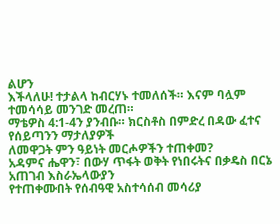ልሆን
እችላለሁ! ተታልላ ከብርሃኑ ተመለሰች። እናም ባሏም ተመሳሳይ መንገድ መረጠ።
ማቴዎስ 4:1-4ን ያንብቡ። ክርስቶስ በምድረ በዳው ፈተና የሰይጣንን ማታለያዎች
ለመዋጋት ምን ዓይነት መርሖዎችን ተጠቀመ?
አዳምና ሔዋን፣ በውሃ ጥፋት ወቅት የነበሩትና በቃዴስ በርኔ አጠገብ እስራኤላውያን
የተጠቀሙበት የሰብዓዊ አስተሳሰብ መሳሪያ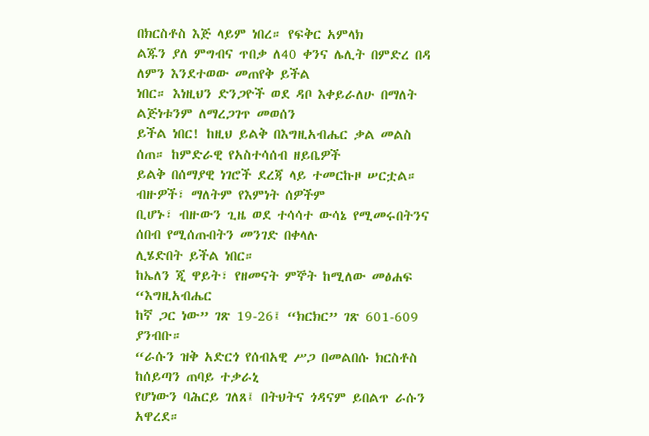በክርስቶስ እጅ ላይም ነበረ። የፍቅር አምላክ
ልጁን ያለ ምግብና ጥበቃ ለ40 ቀንና ሌሊት በምድረ በዳ ለምን እንደተወው መጠየቅ ይችል
ነበር። እነዚህን ድንጋዮች ወደ ዳቦ እቀይራለሁ በማለት ልጅነቱንም ለማረጋገጥ መወሰን
ይችል ነበር! ከዚህ ይልቅ በእግዚአብሔር ቃል መልስ ሰጠ። ከምድራዊ የአስተሳሰብ ዘይቤዎች
ይልቅ በሰማያዊ ነገሮች ደረጃ ላይ ተመርኩዞ ሠርቷል። ብዙዎች፣ ማለትም የእምነት ሰዎችም
ቢሆኑ፣ ብዙውን ጊዜ ወደ ተሳሳተ ውሳኔ የሚመሩበትንና ሰበብ የሚሰጡበትን መንገድ በቀላሉ
ሊሄድበት ይችል ነበር።
ከኤለን ጂ ዋይት፣ የዘመናት ምኞት ከሚለው መፅሐፍ “እግዚአብሔር
ከኛ ጋር ነው” ገጽ 19-26፤ “ክርክር” ገጽ 601-609 ያንብቡ።
“ራሱን ዝቅ አድርጎ የሰብአዊ ሥጋ በመልበሱ ክርስቶስ ከሰይጣን ጠባይ ተቃራኒ
የሆነውን ባሕርይ ገለጸ፤ በትህትና ጎዳናም ይበልጥ ራሱን አዋረደ።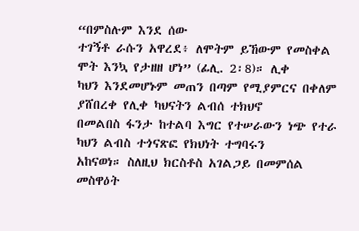“በምስሉም እንደ ሰው
ተገኝቶ ራሱን አዋረደ፥ ለሞትም ይኸውም የመስቀል ሞት እንኳ የታዘዘ ሆነ” (ፊሊ. 2፡8)። ሊቀ
ካህን እንደመሆኑም መጠን በጣም የሚያምርና በቀለም ያሸበረቀ የሊቀ ካህናትን ልብሰ ተክህኖ
በመልበስ ፋንታ ከተልባ እግር የተሠራውን ነጭ የተራ ካህን ልብስ ተጎናጽፎ የክህነት ተግባሩን
አከናወነ። ስለዚህ ክርስቶስ አገልጋይ በመምሰል መስዋዕት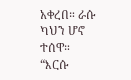አቀረበ። ራሱ ካህን ሆኖ ተሰዋ።
“እርሱ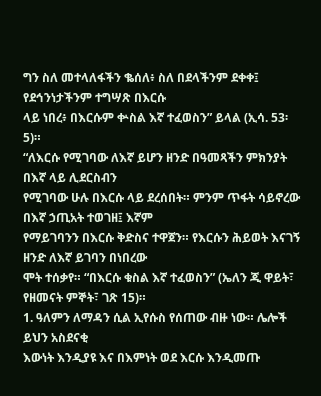ግን ስለ መተላለፋችን ቈሰለ፥ ስለ በደላችንም ደቀቀ፤ የደኅንነታችንም ተግሣጽ በእርሱ
ላይ ነበረ፥ በእርሱም ቍስል እኛ ተፈወስን” ይላል (ኢሳ. 53፡5)።
“ለእርሱ የሚገባው ለእኛ ይሆን ዘንድ በዓመጻችን ምክንያት በእኛ ላይ ሊደርስብን
የሚገባው ሁሉ በእርሱ ላይ ደረሰበት። ምንም ጥፋት ሳይኖረው በእኛ ኃጢአት ተወገዘ፤ እኛም
የማይገባንን በእርሱ ቅድስና ተዋጀን። የእርሱን ሕይወት እናገኝ ዘንድ ለእኛ ይገባን በነበረው
ሞት ተሰቃየ። “በእርሱ ቁስል እኛ ተፈወስን” (ኤለን ጂ ዋይት፣ የዘመናት ምኞት፣ ገጽ 15)።
1. ዓለምን ለማዳን ሲል ኢየሱስ የሰጠው ብዙ ነው። ሌሎች ይህን አስደናቂ
እውነት እንዲያዩ እና በእምነት ወደ እርሱ እንዲመጡ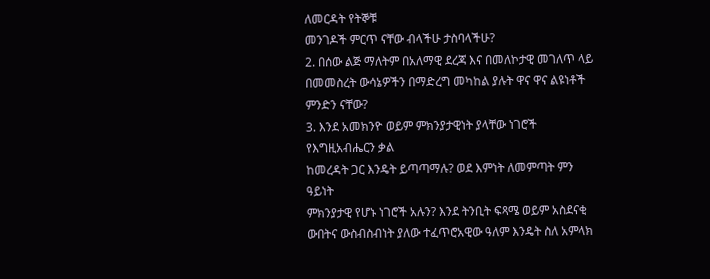ለመርዳት የትኞቹ
መንገዶች ምርጥ ናቸው ብላችሁ ታስባላችሁ?
2. በሰው ልጅ ማለትም በአለማዊ ደረጃ እና በመለኮታዊ መገለጥ ላይ
በመመስረት ውሳኔዎችን በማድረግ መካከል ያሉት ዋና ዋና ልዩነቶች
ምንድን ናቸው?
3. እንደ አመክንዮ ወይም ምክንያታዊነት ያላቸው ነገሮች የእግዚአብሔርን ቃል
ከመረዳት ጋር እንዴት ይጣጣማሉ? ወደ እምነት ለመምጣት ምን ዓይነት
ምክንያታዊ የሆኑ ነገሮች አሉን? እንደ ትንቢት ፍጻሜ ወይም አስደናቂ
ውበትና ውስብስብነት ያለው ተፈጥሮአዊው ዓለም እንዴት ስለ አምላክ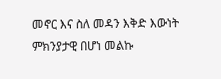መኖር እና ስለ መዳን እቅድ እውነት ምክንያታዊ በሆነ መልኩ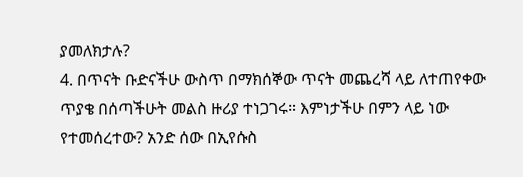ያመለክታሉ?
4. በጥናት ቡድናችሁ ውስጥ በማክሰኞው ጥናት መጨረሻ ላይ ለተጠየቀው
ጥያቄ በሰጣችሁት መልስ ዙሪያ ተነጋገሩ። እምነታችሁ በምን ላይ ነው
የተመሰረተው? አንድ ሰው በኢየሱስ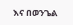እና በወንጌል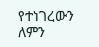የተነገረውን ለምን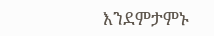እንደምታምኑ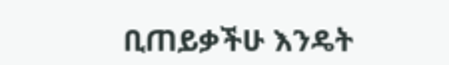ቢጠይቃችሁ እንዴት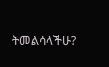ትመልሳላችሁ?